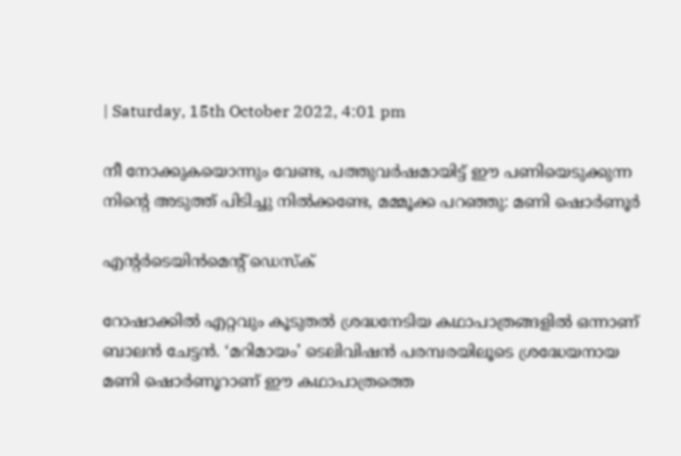| Saturday, 15th October 2022, 4:01 pm

നീ നോക്കുകയൊന്നും വേണ്ട, പത്തുവര്‍ഷമായിട്ട് ഈ പണിയെടുക്കുന്ന നിന്റെ അടുത്ത് പിടിച്ചു നില്‍ക്കണ്ടേ, മമ്മൂക്ക പറഞ്ഞു: മണി ഷൊര്‍ണൂര്‍

എന്റര്‍ടെയിന്‍മെന്റ് ഡെസ്‌ക്

റോഷാക്കില്‍ എറ്റവും കൂടുതല്‍ ശ്രദ്ധനേടിയ കഥാപാത്രങ്ങളില്‍ ഒന്നാണ് ബാലന്‍ ചേട്ടന്‍. ‘മറിമായം’ ടെലിവിഷന്‍ പരമ്പരയിലൂടെ ശ്രദ്ധേയനായ മണി ഷൊര്‍ണൂറാണ് ഈ കഥാപാത്രത്തെ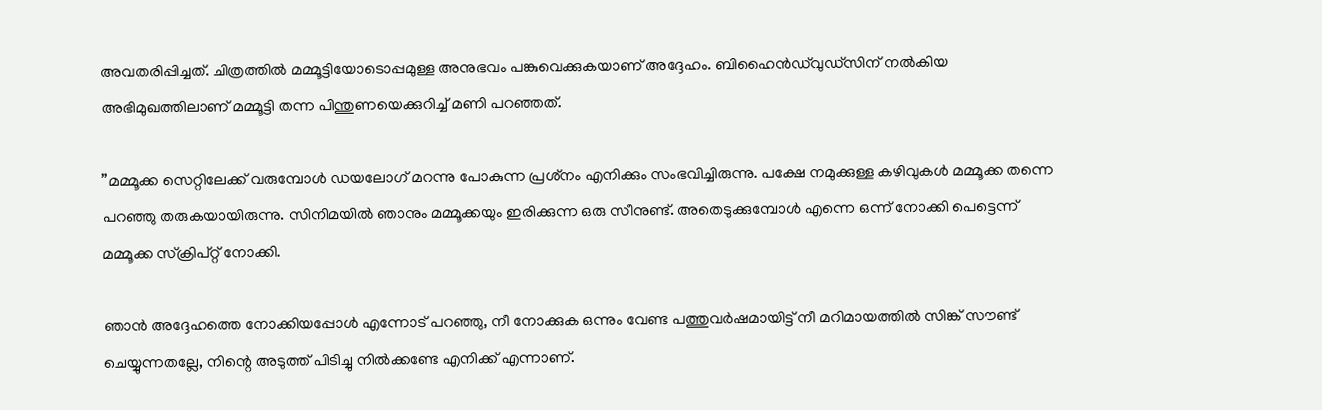അവതരിപ്പിച്ചത്. ചിത്രത്തില്‍ മമ്മൂട്ടിയോടൊപ്പമുള്ള അനുഭവം പങ്കുവെക്കുകയാണ് അദ്ദേഹം. ബിഹൈന്‍ഡ്‌വുഡ്‌സിന് നല്‍കിയ അഭിമുഖത്തിലാണ് മമ്മൂട്ടി തന്ന പിന്തുണയെക്കുറിച്ച് മണി പറഞ്ഞത്.

”മമ്മൂക്ക സെറ്റിലേക്ക് വരുമ്പോള്‍ ഡയലോഗ് മറന്നു പോകുന്ന പ്രശ്‌നം എനിക്കും സംഭവിച്ചിരുന്നു. പക്ഷേ നമുക്കുള്ള കഴിവുകള്‍ മമ്മൂക്ക തന്നെ പറഞ്ഞു തരുകയായിരുന്നു. സിനിമയില്‍ ഞാനും മമ്മൂക്കയും ഇരിക്കുന്ന ഒരു സീനുണ്ട്. അതെടുക്കുമ്പോള്‍ എന്നെ ഒന്ന് നോക്കി പെട്ടെന്ന് മമ്മൂക്ക സ്‌ക്രിപ്റ്റ് നോക്കി.

ഞാന്‍ അദ്ദേഹത്തെ നോക്കിയപ്പോള്‍ എന്നോട് പറഞ്ഞു, നീ നോക്കുക ഒന്നും വേണ്ട പത്തുവര്‍ഷമായിട്ട് നീ മറിമായത്തില്‍ സിങ്ക് സൗണ്ട് ചെയ്യുന്നതല്ലേ, നിന്റെ അടുത്ത് പിടിച്ചു നില്‍ക്കണ്ടേ എനിക്ക് എന്നാണ്.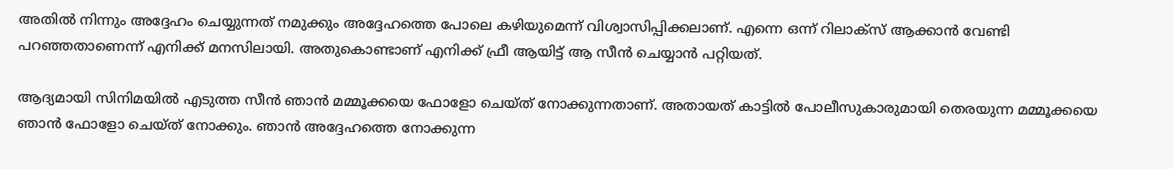അതില്‍ നിന്നും അദ്ദേഹം ചെയ്യുന്നത് നമുക്കും അദ്ദേഹത്തെ പോലെ കഴിയുമെന്ന് വിശ്വാസിപ്പിക്കലാണ്. എന്നെ ഒന്ന് റിലാക്‌സ് ആക്കാന്‍ വേണ്ടി പറഞ്ഞതാണെന്ന് എനിക്ക് മനസിലായി. അതുകൊണ്ടാണ് എനിക്ക് ഫ്രീ ആയിട്ട് ആ സീന്‍ ചെയ്യാന്‍ പറ്റിയത്.

ആദ്യമായി സിനിമയില്‍ എടുത്ത സീന്‍ ഞാന്‍ മമ്മൂക്കയെ ഫോളോ ചെയ്ത് നോക്കുന്നതാണ്. അതായത് കാട്ടില്‍ പോലീസുകാരുമായി തെരയുന്ന മമ്മൂക്കയെ ഞാന്‍ ഫോളോ ചെയ്ത് നോക്കും. ഞാന്‍ അദ്ദേഹത്തെ നോക്കുന്ന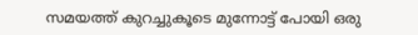സമയത്ത് കുറച്ചുകൂടെ മുന്നോട്ട് പോയി ഒരു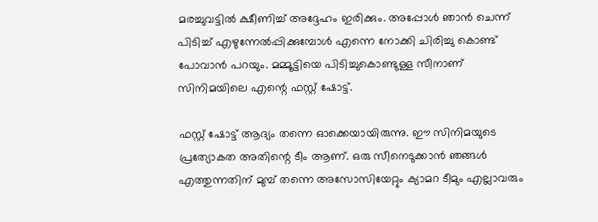മരച്ചുവട്ടില്‍ ക്ഷീണിച്ച് അദ്ദേഹം ഇരിക്കും. അപ്പോള്‍ ഞാന്‍ ചെന്ന് പിടിച്ച് എഴുന്നേല്‍പ്പിക്കുമ്പോള്‍ എന്നെ നോക്കി ചിരിച്ചു കൊണ്ട് പോവാന്‍ പറയും. മമ്മൂട്ടിയെ പിടിച്ചുകൊണ്ടുള്ള സീനാണ് സിനിമയിലെ എന്റെ ഫസ്റ്റ് ഷോട്ട്.

ഫസ്റ്റ് ഷോട്ട് ആദ്യം തന്നെ ഓക്കെയായിരുന്നു. ഈ സിനിമയുടെ പ്രത്യോകത അതിന്റെ ടീം ആണ്. ഒരു സീനെടുക്കാന്‍ ഞങ്ങള്‍ എത്തുന്നതിന് മുമ്പ് തന്നെ അസോസിയേറ്റും ക്യാമറ ടീമും എല്ലാവരും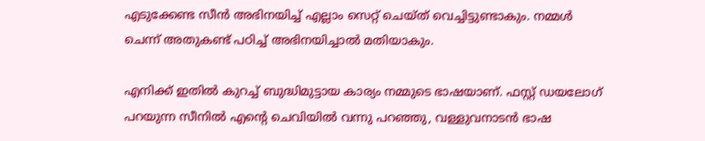എടുക്കേണ്ട സീന്‍ അഭിനയിച്ച് എല്ലാം സെറ്റ് ചെയ്ത് വെച്ചിട്ടുണ്ടാകും. നമ്മള്‍ ചെന്ന് അതുകണ്ട് പഠിച്ച് അഭിനയിച്ചാല്‍ മതിയാകും.

എനിക്ക് ഇതില്‍ കുറച്ച് ബുദ്ധിമുട്ടായ കാര്യം നമ്മുടെ ഭാഷയാണ്. ഫസ്റ്റ് ഡയലോഗ് പറയുന്ന സീനില്‍ എന്റെ ചെവിയില്‍ വന്നു പറഞ്ഞു, വള്ളുവനാടന്‍ ഭാഷ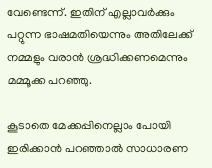വേണ്ടെന്ന്. ഇതിന് എല്ലാവര്‍ക്കും പറ്റുന്ന ഭാഷമതിയെന്നും അതിലേക്ക് നമ്മളും വരാന്‍ ശ്രദ്ധിക്കണമെന്നും മമ്മൂക്ക പറഞ്ഞു.

കൂടാതെ മേക്കപ്പിനെല്ലാം പോയി ഇരിക്കാന്‍ പറഞ്ഞാല്‍ സാധാരണ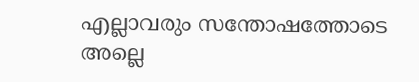എല്ലാവരും സന്തോഷത്തോടെ അല്ലെ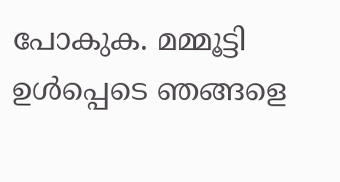പോകുക. മമ്മൂട്ടി ഉള്‍പ്പെടെ ഞങ്ങളെ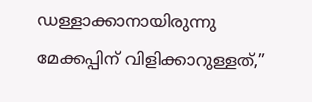ഡള്ളാക്കാനായിരുന്നു മേക്കപ്പിന് വിളിക്കാറുള്ളത്,”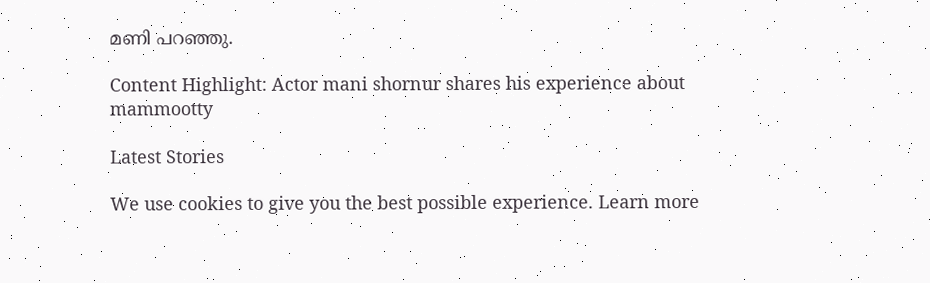മണി പറഞ്ഞു.

Content Highlight: Actor mani shornur shares his experience about mammootty

Latest Stories

We use cookies to give you the best possible experience. Learn more